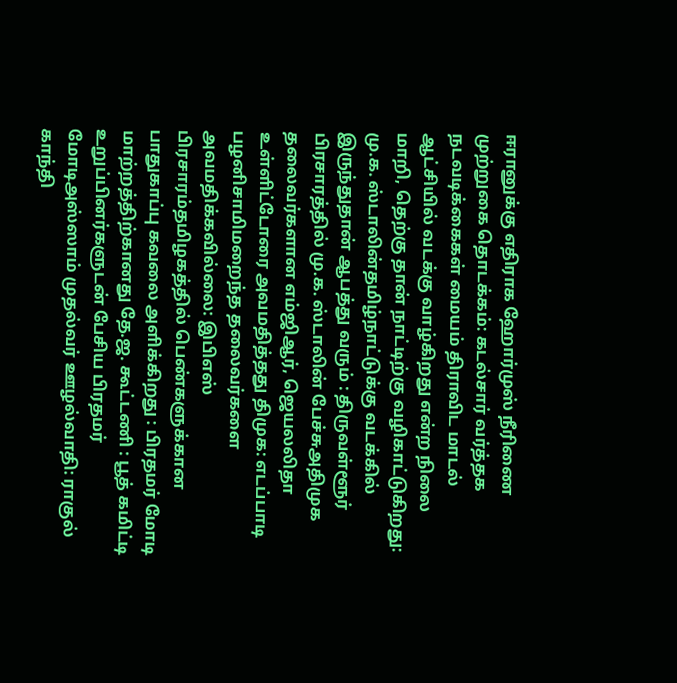ஈரானுக்கு எதிராக ஹோர்முஸ் நீரிணை முற்றுகை தொடக்கம்: கடல்சார் வர்த்தக நடவடிக்கைகள் மையம் திராவிட மாடல் ஆட்சியில் வடக்கு வாழ்கிறது என்ற நிலை மாறி, தெற்கு தான் நாட்டிற்கு வழிகாட்டுகிறது: மு.க. ஸ்டாலின்தமிழ்நாட்டுக்கு வடக்கில் இருந்துதான் ஆபத்து வரும் : திருவள்ளூர் பிரசாரத்தில் மு.க. ஸ்டாலின் பேச்சுஅதிமுக தலைவர்களான எம்ஜிஆர், ஜெயலலிதா உள்ளிட்டோரை அவமதித்தது திமுக: எடப்பாடி பழனிசாமிமறைந்த தலைவர்களை அவமதிக்கவில்லை: இபிஎஸ் பிரசாரம்தமிழகத்தில் பெண்களுக்கான பாதுகாப்பு கவலை அளிக்கிறது : பிரதமர் மோடி மாற்றத்திற்கானது தே.ஜ. கூட்டணி : பூத் கமிட்டி உறுப்பினர்களுடன் பேசிய பிரதமர் மோடிஅஸ்ஸாம் முதல்வர் ஊழல்வாதி: ராகுல் காந்தி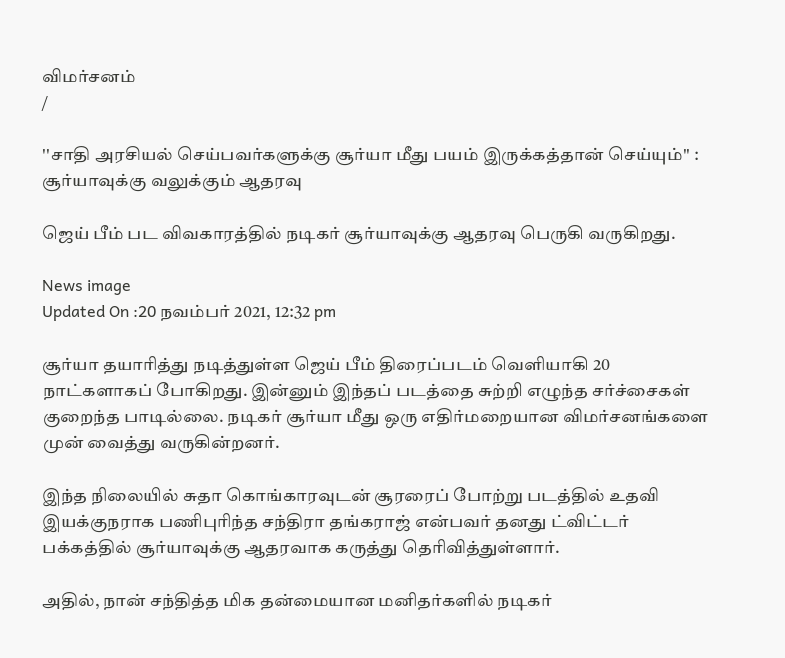விமர்சனம்
/

''சாதி அரசியல் செய்பவர்களுக்கு சூர்யா மீது பயம் இருக்கத்தான் செய்யும்'' : சூர்யாவுக்கு வலுக்கும் ஆதரவு

ஜெய் பீம் பட விவகாரத்தில் நடிகர் சூர்யாவுக்கு ஆதரவு பெருகி வருகிறது.

News image
Updated On :20 நவம்பர் 2021, 12:32 pm

சூர்யா தயாரித்து நடித்துள்ள ஜெய் பீம் திரைப்படம் வெளியாகி 20 நாட்களாகப் போகிறது. இன்னும் இந்தப் படத்தை சுற்றி எழுந்த சர்ச்சைகள் குறைந்த பாடில்லை. நடிகர் சூர்யா மீது ஒரு எதிர்மறையான விமர்சனங்களை முன் வைத்து வருகின்றனர்.

இந்த நிலையில் சுதா கொங்காரவுடன் சூரரைப் போற்று படத்தில் உதவி இயக்குநராக பணிபுரிந்த சந்திரா தங்கராஜ் என்பவர் தனது ட்விட்டர் பக்கத்தில் சூர்யாவுக்கு ஆதரவாக கருத்து தெரிவித்துள்ளார்.

அதில், நான் சந்தித்த மிக தன்மையான மனிதர்களில் நடிகர்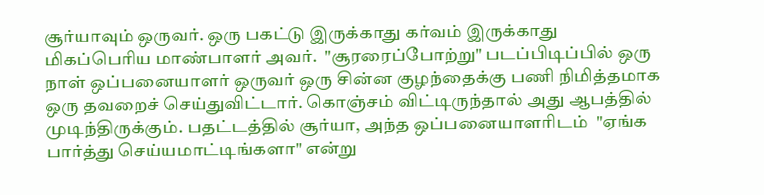சூர்யாவும் ஒருவர். ஒரு பகட்டு இருக்காது கர்வம் இருக்காது மிகப்பெரிய மாண்பாளர் அவர்.  "சூரரைப்போற்று" படப்பிடிப்பில் ஒரு நாள் ஒப்பனையாளர் ஒருவர் ஒரு சின்ன குழந்தைக்கு பணி நிமித்தமாக ஒரு தவறைச் செய்துவிட்டார். கொஞ்சம் விட்டிருந்தால் அது ஆபத்தில் முடிந்திருக்கும். பதட்டத்தில் சூர்யா, அந்த ஒப்பனையாளரிடம்  "ஏங்க பார்த்து செய்யமாட்டிங்களா" என்று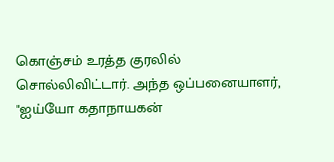கொஞ்சம் உரத்த குரலில் சொல்லிவிட்டார். அந்த ஒப்பனையாளர், "ஐய்யோ கதாநாயகன்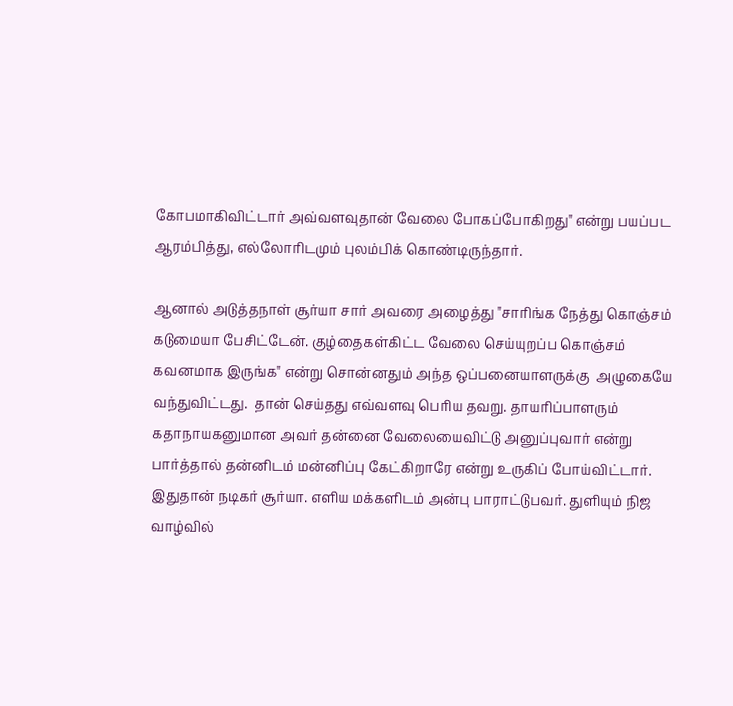கோபமாகிவிட்டார் அவ்வளவுதான் வேலை போகப்போகிறது" என்று பயப்பட ஆரம்பித்து, எல்லோரிடமும் புலம்பிக் கொண்டிருந்தார்.

ஆனால் அடுத்தநாள் சூர்யா சார் அவரை அழைத்து "சாரிங்க நேத்து கொஞ்சம் கடுமையா பேசிட்டேன். குழ்தைகள்கிட்ட வேலை செய்யுறப்ப கொஞ்சம் கவனமாக இருங்க" என்று சொன்னதும் அந்த ஒப்பனையாளருக்கு  அழுகையே வந்துவிட்டது.  தான் செய்தது எவ்வளவு பெரிய தவறு. தாயரிப்பாளரும் கதாநாயகனுமான அவர் தன்னை வேலையைவிட்டு அனுப்புவார் என்று பார்த்தால் தன்னிடம் மன்னிப்பு கேட்கிறாரே என்று உருகிப் போய்விட்டார்.
இதுதான் நடிகர் சூர்யா. எளிய மக்களிடம் அன்பு பாராட்டுபவர். துளியும் நிஜ வாழ்வில்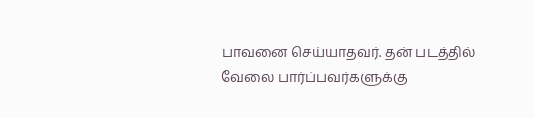பாவனை செய்யாதவர். தன் படத்தில் வேலை பார்ப்பவர்களுக்கு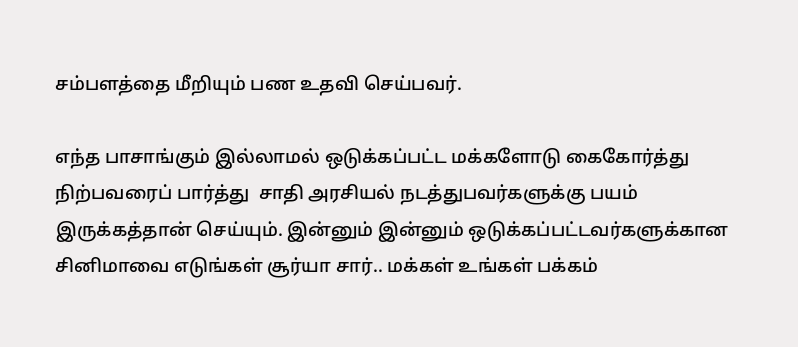சம்பளத்தை மீறியும் பண உதவி செய்பவர்.

எந்த பாசாங்கும் இல்லாமல் ஒடுக்கப்பட்ட மக்களோடு கைகோர்த்து நிற்பவரைப் பார்த்து  சாதி அரசியல் நடத்துபவர்களுக்கு பயம் இருக்கத்தான் செய்யும். இன்னும் இன்னும் ஒடுக்கப்பட்டவர்களுக்கான சினிமாவை எடுங்கள் சூர்யா சார்.. மக்கள்‌ உங்கள் பக்கம்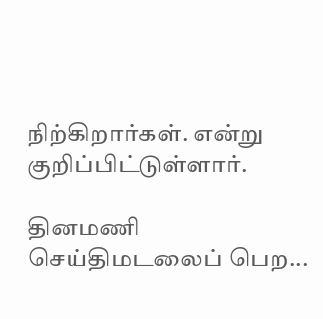நிற்கிறார்கள். என்று குறிப்பிட்டுள்ளார்.

தினமணி செய்திமடலைப் பெற...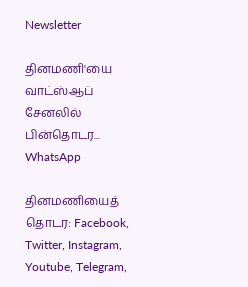Newsletter

தினமணி'யை வாட்ஸ்ஆப் சேனலில் பின்தொடர... WhatsApp

தினமணியைத் தொடர: Facebook, Twitter, Instagram, Youtube, Telegram,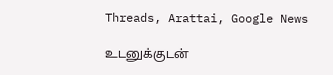Threads, Arattai, Google News

உடனுக்குடன்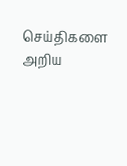செய்திகளை அறிய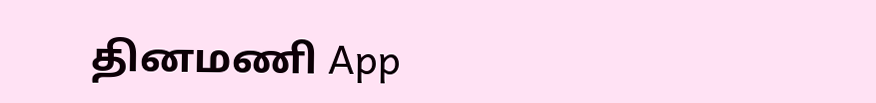தினமணி App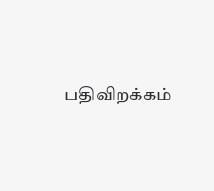பதிவிறக்கம்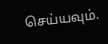செய்யவும்.